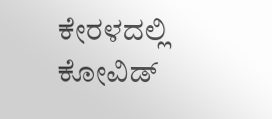ಕೇರಳದಲ್ಲಿ ಕೋವಿಡ್‌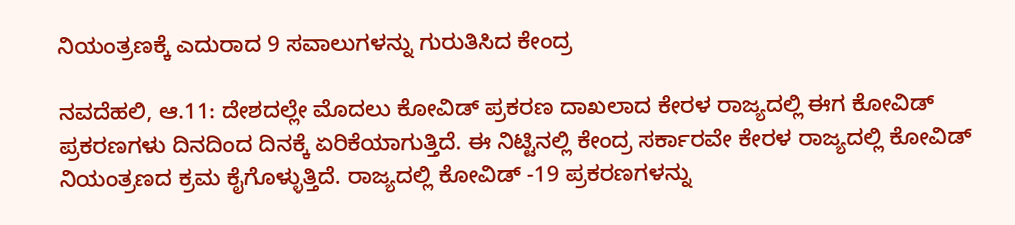ನಿಯಂತ್ರಣಕ್ಕೆ ಎದುರಾದ 9 ಸವಾಲುಗಳನ್ನು ಗುರುತಿಸಿದ ಕೇಂದ್ರ

ನವದೆಹಲಿ, ಆ.11: ದೇಶದಲ್ಲೇ ಮೊದಲು ಕೋವಿಡ್ ಪ್ರಕರಣ ದಾಖಲಾದ ಕೇರಳ ರಾಜ್ಯದಲ್ಲಿ ಈಗ ಕೋವಿಡ್‌ ಪ್ರಕರಣಗಳು ದಿನದಿಂದ ದಿನಕ್ಕೆ ಏರಿಕೆಯಾಗುತ್ತಿದೆ. ಈ ನಿಟ್ಟಿನಲ್ಲಿ ಕೇಂದ್ರ ಸರ್ಕಾರವೇ ಕೇರಳ ರಾಜ್ಯದಲ್ಲಿ ಕೋವಿಡ್‌ ನಿಯಂತ್ರಣದ ಕ್ರಮ ಕೈಗೊಳ್ಳುತ್ತಿದೆ. ರಾಜ್ಯದಲ್ಲಿ ಕೋವಿಡ್ -19 ಪ್ರಕರಣಗಳನ್ನು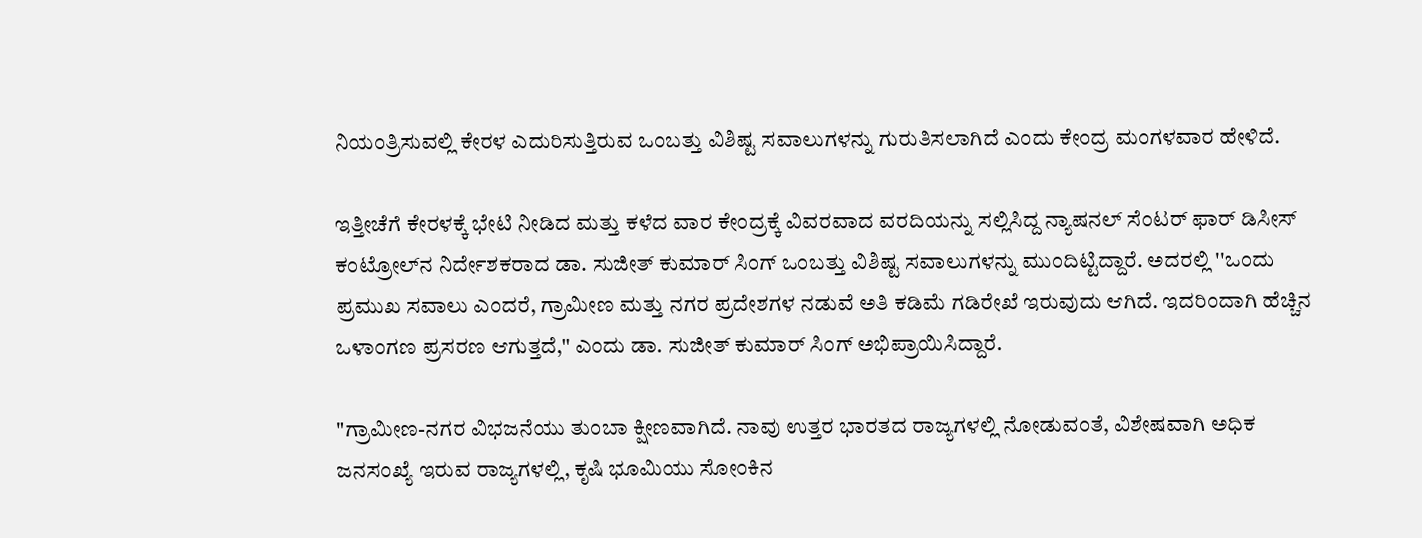ನಿಯಂತ್ರಿಸುವಲ್ಲಿ ಕೇರಳ ಎದುರಿಸುತ್ತಿರುವ ಒಂಬತ್ತು ವಿಶಿಷ್ಟ ಸವಾಲುಗಳನ್ನು ಗುರುತಿಸಲಾಗಿದೆ ಎಂದು ಕೇಂದ್ರ ಮಂಗಳವಾರ ಹೇಳಿದೆ.

ಇತ್ತೀಚೆಗೆ ಕೇರಳಕ್ಕೆ ಭೇಟಿ ನೀಡಿದ ಮತ್ತು ಕಳೆದ ವಾರ ಕೇಂದ್ರಕ್ಕೆ ವಿವರವಾದ ವರದಿಯನ್ನು ಸಲ್ಲಿಸಿದ್ದ ನ್ಯಾಷನಲ್ ಸೆಂಟರ್ ಫಾರ್‌ ಡಿಸೀಸ್ ಕಂಟ್ರೋಲ್‌ನ ನಿರ್ದೇಶಕರಾದ ಡಾ. ಸುಜೀತ್ ಕುಮಾರ್‌ ಸಿಂಗ್‌ ಒಂಬತ್ತು ವಿಶಿಷ್ಟ ಸವಾಲುಗಳನ್ನು ಮುಂದಿಟ್ಟಿದ್ದಾರೆ. ಅದರಲ್ಲಿ ''ಒಂದು ಪ್ರಮುಖ ಸವಾಲು ಎಂದರೆ, ಗ್ರಾಮೀಣ ಮತ್ತು ನಗರ ಪ್ರದೇಶಗಳ ನಡುವೆ ಅತಿ ಕಡಿಮೆ ಗಡಿರೇಖೆ ಇರುವುದು ಆಗಿದೆ. ಇದರಿಂದಾಗಿ ಹೆಚ್ಚಿನ ಒಳಾಂಗಣ ಪ್ರಸರಣ ಆಗುತ್ತದೆ,'' ಎಂದು ಡಾ. ಸುಜೀತ್ ಕುಮಾರ್‌ ಸಿಂಗ್‌ ಅಭಿಪ್ರಾಯಿಸಿದ್ದಾರೆ.

"ಗ್ರಾಮೀಣ-ನಗರ ವಿಭಜನೆಯು ತುಂಬಾ ಕ್ಷೀಣವಾಗಿದೆ. ನಾವು ಉತ್ತರ ಭಾರತದ ರಾಜ್ಯಗಳಲ್ಲಿ ನೋಡುವಂತೆ, ವಿಶೇಷವಾಗಿ ಅಧಿಕ ಜನಸಂಖ್ಯೆ ಇರುವ ರಾಜ್ಯಗಳಲ್ಲಿ, ಕೃಷಿ ಭೂಮಿಯು ಸೋಂಕಿನ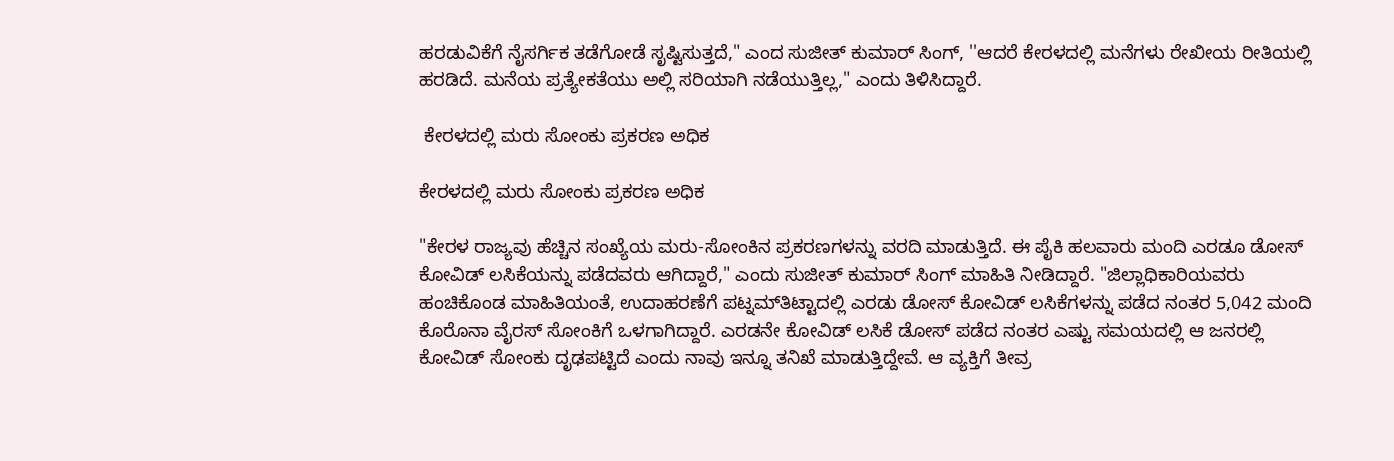ಹರಡುವಿಕೆಗೆ ನೈಸರ್ಗಿಕ ತಡೆಗೋಡೆ ಸೃಷ್ಟಿಸುತ್ತದೆ," ಎಂದ ಸುಜೀತ್ ಕುಮಾರ್‌ ಸಿಂಗ್‌, ''ಆದರೆ ಕೇರಳದಲ್ಲಿ ಮನೆಗಳು ರೇಖೀಯ ರೀತಿಯಲ್ಲಿ ಹರಡಿದೆ. ಮನೆಯ ಪ್ರತ್ಯೇಕತೆಯು ಅಲ್ಲಿ ಸರಿಯಾಗಿ ನಡೆಯುತ್ತಿಲ್ಲ," ಎಂದು ತಿಳಿಸಿದ್ದಾರೆ.

 ಕೇರಳದಲ್ಲಿ ಮರು ಸೋಂಕು ಪ್ರಕರಣ ಅಧಿಕ

ಕೇರಳದಲ್ಲಿ ಮರು ಸೋಂಕು ಪ್ರಕರಣ ಅಧಿಕ

"ಕೇರಳ ರಾಜ್ಯವು ಹೆಚ್ಚಿನ ಸಂಖ್ಯೆಯ ಮರು-ಸೋಂಕಿನ ಪ್ರಕರಣಗಳನ್ನು ವರದಿ ಮಾಡುತ್ತಿದೆ. ಈ ಪೈಕಿ ಹಲವಾರು ಮಂದಿ ಎರಡೂ ಡೋಸ್‌ ಕೋವಿಡ್‌ ಲಸಿಕೆಯನ್ನು ಪಡೆದವರು ಆಗಿದ್ದಾರೆ," ಎಂದು ಸುಜೀತ್ ಕುಮಾರ್‌ ಸಿಂಗ್‌ ಮಾಹಿತಿ ನೀಡಿದ್ದಾರೆ. "ಜಿಲ್ಲಾಧಿಕಾರಿಯವರು ಹಂಚಿಕೊಂಡ ಮಾಹಿತಿಯಂತೆ, ಉದಾಹರಣೆಗೆ ಪಟ್ನಮ್‌ತಿಟ್ಟಾದಲ್ಲಿ ಎರಡು ಡೋಸ್ ಕೋವಿಡ್‌ ಲಸಿಕೆಗಳನ್ನು ಪಡೆದ ನಂತರ 5,042 ಮಂದಿ ಕೊರೊನಾ ವೈರಸ್‌ ಸೋಂಕಿಗೆ ಒಳಗಾಗಿದ್ದಾರೆ. ಎರಡನೇ ಕೋವಿಡ್‌ ಲಸಿಕೆ ಡೋಸ್‌ ಪಡೆದ ನಂತರ ಎಷ್ಟು ಸಮಯದಲ್ಲಿ ಆ ಜನರಲ್ಲಿ ಕೋವಿಡ್‌ ಸೋಂಕು ದೃಢಪಟ್ಟಿದೆ ಎಂದು ನಾವು ಇನ್ನೂ ತನಿಖೆ ಮಾಡುತ್ತಿದ್ದೇವೆ. ಆ ವ್ಯಕ್ತಿಗೆ ತೀವ್ರ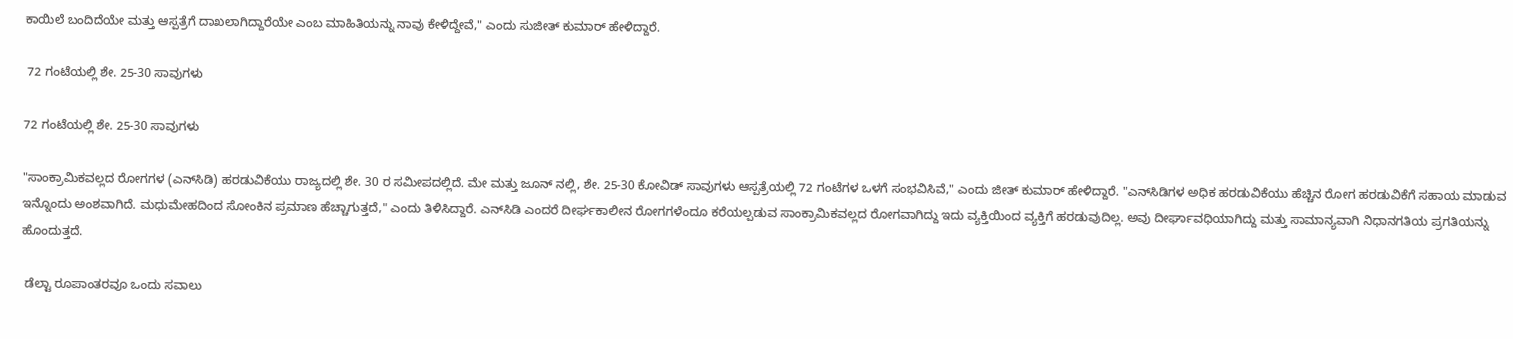ಕಾಯಿಲೆ ಬಂದಿದೆಯೇ ಮತ್ತು ಆಸ್ಪತ್ರೆಗೆ ದಾಖಲಾಗಿದ್ದಾರೆಯೇ ಎಂಬ ಮಾಹಿತಿಯನ್ನು ನಾವು ಕೇಳಿದ್ದೇವೆ," ಎಂದು ಸುಜೀತ್ ಕುಮಾರ್‌ ಹೇಳಿದ್ದಾರೆ.

 72 ಗಂಟೆಯಲ್ಲಿ ಶೇ. 25-30 ಸಾವುಗಳು

72 ಗಂಟೆಯಲ್ಲಿ ಶೇ. 25-30 ಸಾವುಗಳು

"ಸಾಂಕ್ರಾಮಿಕವಲ್ಲದ ರೋಗಗಳ (ಎನ್‌ಸಿಡಿ) ಹರಡುವಿಕೆಯು ರಾಜ್ಯದಲ್ಲಿ ಶೇ. 30 ರ ಸಮೀಪದಲ್ಲಿದೆ. ಮೇ ಮತ್ತು ಜೂನ್ ನಲ್ಲಿ, ಶೇ. 25-30 ಕೋವಿಡ್‌ ಸಾವುಗಳು ಆಸ್ಪತ್ರೆಯಲ್ಲಿ 72 ಗಂಟೆಗಳ ಒಳಗೆ ಸಂಭವಿಸಿವೆ," ಎಂದು ಜೀತ್ ಕುಮಾರ್‌ ಹೇಳಿದ್ದಾರೆ. "ಎನ್‌ಸಿಡಿಗಳ ಅಧಿಕ ಹರಡುವಿಕೆಯು ಹೆಚ್ಚಿನ ರೋಗ ಹರಡುವಿಕೆಗೆ ಸಹಾಯ ಮಾಡುವ ಇನ್ನೊಂದು ಅಂಶವಾಗಿದೆ. ಮಧುಮೇಹದಿಂದ ಸೋಂಕಿನ ಪ್ರಮಾಣ ಹೆಚ್ಚಾಗುತ್ತದೆ," ಎಂದು ತಿಳಿಸಿದ್ದಾರೆ. ಎನ್‌ಸಿಡಿ ಎಂದರೆ ದೀರ್ಘಕಾಲೀನ ರೋಗಗಳೆಂದೂ ಕರೆಯಲ್ಪಡುವ ಸಾಂಕ್ರಾಮಿಕವಲ್ಲದ ರೋಗವಾಗಿದ್ದು ಇದು ವ್ಯಕ್ತಿಯಿಂದ ವ್ಯಕ್ತಿಗೆ ಹರಡುವುದಿಲ್ಲ. ಅವು ದೀರ್ಘಾವಧಿಯಾಗಿದ್ದು ಮತ್ತು ಸಾಮಾನ್ಯವಾಗಿ ನಿಧಾನಗತಿಯ ಪ್ರಗತಿಯನ್ನು ಹೊಂದುತ್ತದೆ.

 ಡೆಲ್ಟಾ ರೂಪಾಂತರವೂ ಒಂದು ಸವಾಲು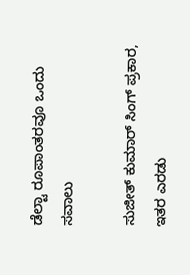ಡೆಲ್ಟಾ ರೂಪಾಂತರವೂ ಒಂದು ಸವಾಲು

ಸುಜೀತ್ ಕುಮಾರ್‌ ಸಿಂಗ್ ಪ್ರಕಾರ, ಇತರ ಎರಡು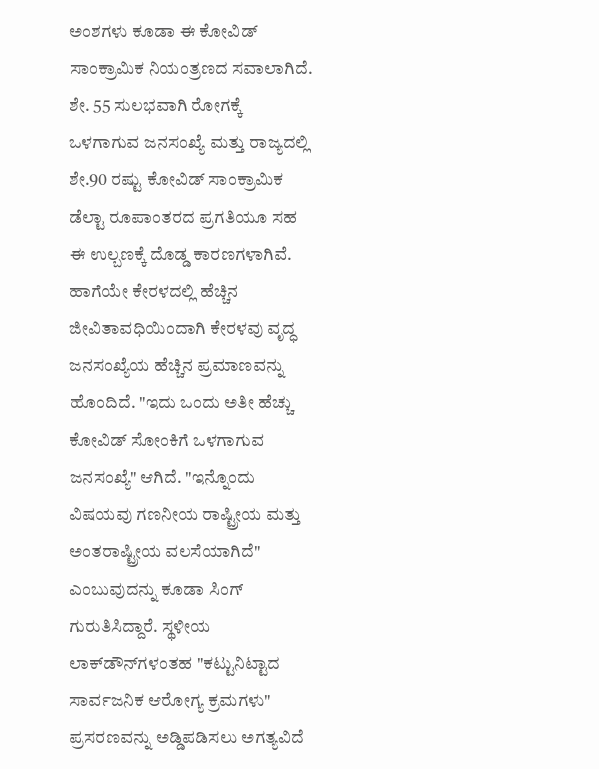ಅಂಶಗಳು ಕೂಡಾ ಈ ಕೋವಿಡ್‌ ಸಾಂಕ್ರಾಮಿಕ ನಿಯಂತ್ರಣದ ಸವಾಲಾಗಿದೆ. ಶೇ. 55 ಸುಲಭವಾಗಿ ರೋಗಕ್ಕೆ ಒಳಗಾಗುವ ಜನಸಂಖ್ಯೆ ಮತ್ತು ರಾಜ್ಯದಲ್ಲಿ ಶೇ.90 ರಷ್ಟು ಕೋವಿಡ್‌ ಸಾಂಕ್ರಾಮಿಕ ಡೆಲ್ಟಾ ರೂಪಾಂತರದ ಪ್ರಗತಿಯೂ ಸಹ ಈ ಉಲ್ಬಣಕ್ಕೆ ದೊಡ್ಡ ಕಾರಣಗಳಾಗಿವೆ. ಹಾಗೆಯೇ ಕೇರಳದಲ್ಲಿ ಹೆಚ್ಚಿನ ಜೀವಿತಾವಧಿಯಿಂದಾಗಿ ಕೇರಳವು ವೃದ್ಧ ಜನಸಂಖ್ಯೆಯ ಹೆಚ್ಚಿನ ಪ್ರಮಾಣವನ್ನು ಹೊಂದಿದೆ. "ಇದು ಒಂದು ಅತೀ ಹೆಚ್ಚು ಕೋವಿಡ್‌ ಸೋಂಕಿಗೆ ಒಳಗಾಗುವ ಜನಸಂಖ್ಯೆ" ಆಗಿದೆ. "ಇನ್ನೊಂದು ವಿಷಯವು ಗಣನೀಯ ರಾಷ್ಟ್ರೀಯ ಮತ್ತು ಅಂತರಾಷ್ಟ್ರೀಯ ವಲಸೆಯಾಗಿದೆ" ಎಂಬುವುದನ್ನು ಕೂಡಾ ಸಿಂಗ್ ಗುರುತಿಸಿದ್ದಾರೆ. ಸ್ಥಳೀಯ ಲಾಕ್‌ಡೌನ್‌ಗಳಂತಹ "ಕಟ್ಟುನಿಟ್ಟಾದ ಸಾರ್ವಜನಿಕ ಆರೋಗ್ಯ ಕ್ರಮಗಳು" ಪ್ರಸರಣವನ್ನು ಅಡ್ಡಿಪಡಿಸಲು ಅಗತ್ಯವಿದೆ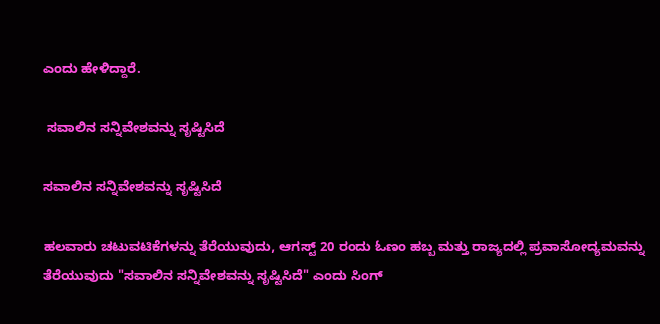ಎಂದು ಹೇಳಿದ್ದಾರೆ.

 ಸವಾಲಿನ ಸನ್ನಿವೇಶವನ್ನು ಸೃಷ್ಟಿಸಿದೆ

ಸವಾಲಿನ ಸನ್ನಿವೇಶವನ್ನು ಸೃಷ್ಟಿಸಿದೆ

ಹಲವಾರು ಚಟುವಟಿಕೆಗಳನ್ನು ತೆರೆಯುವುದು, ಆಗಸ್ಟ್ 20 ರಂದು ಓಣಂ ಹಬ್ಬ ಮತ್ತು ರಾಜ್ಯದಲ್ಲಿ ಪ್ರವಾಸೋದ್ಯಮವನ್ನು ತೆರೆಯುವುದು "ಸವಾಲಿನ ಸನ್ನಿವೇಶವನ್ನು ಸೃಷ್ಟಿಸಿದೆ" ಎಂದು ಸಿಂಗ್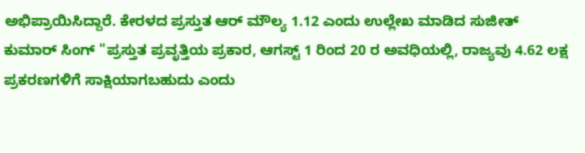ಅಭಿಪ್ರಾಯಿಸಿದ್ದಾರೆ. ಕೇರಳದ ಪ್ರಸ್ತುತ ಆರ್‌ ಮೌಲ್ಯ 1.12 ಎಂದು ಉಲ್ಲೇಖ ಮಾಡಿದ ಸುಜೀತ್ ಕುಮಾರ್‌ ಸಿಂಗ್‌ "ಪ್ರಸ್ತುತ ಪ್ರವೃತ್ತಿಯ ಪ್ರಕಾರ, ಆಗಸ್ಟ್ 1 ರಿಂದ 20 ರ ಅವಧಿಯಲ್ಲಿ, ರಾಜ್ಯವು 4.62 ಲಕ್ಷ ಪ್ರಕರಣಗಳಿಗೆ ಸಾಕ್ಷಿಯಾಗಬಹುದು ಎಂದು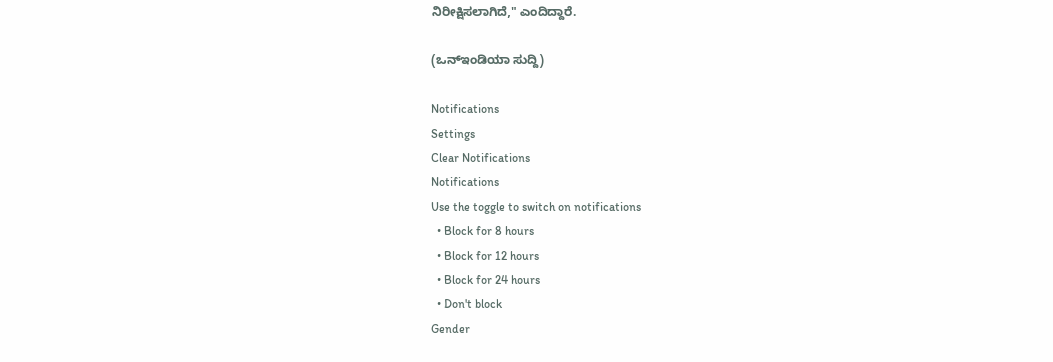ನಿರೀಕ್ಷಿಸಲಾಗಿದೆ," ಎಂದಿದ್ದಾರೆ.

(ಒನ್‌ಇಂಡಿಯಾ ಸುದ್ದಿ)

Notifications
Settings
Clear Notifications
Notifications
Use the toggle to switch on notifications
  • Block for 8 hours
  • Block for 12 hours
  • Block for 24 hours
  • Don't block
Gender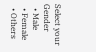Select your Gender
  • Male
  • Female
  • Others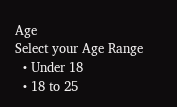Age
Select your Age Range
  • Under 18
  • 18 to 25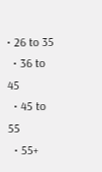• 26 to 35
  • 36 to 45
  • 45 to 55
  • 55+